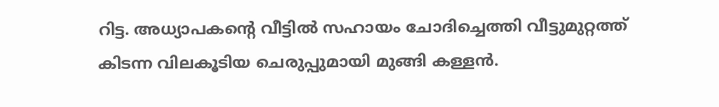റിട്ട. അധ്യാപകന്‍റെ വീട്ടിൽ സഹായം ചോദിച്ചെത്തി വീട്ടുമുറ്റത്ത് കിടന്ന വിലകൂടിയ ചെരുപ്പുമായി മുങ്ങി കള്ളൻ.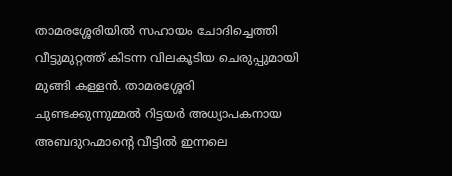താമരശ്ശേരിയിൽ സഹായം ചോദിച്ചെത്തി വീട്ടുമുറ്റത്ത് കിടന്ന വിലകൂടിയ ചെരുപ്പുമായി മുങ്ങി കള്ളൻ. താമരശ്ശേരി ചുണ്ടക്കുന്നുമ്മൽ റിട്ടയർ അധ്യാപകനായ അബദുറഹ്മാന്‍റെ വീട്ടിൽ ഇന്നലെ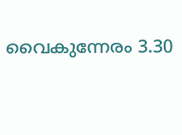വൈകുന്നേരം 3.30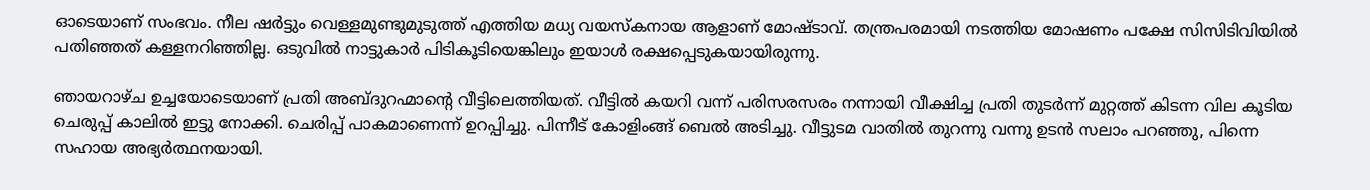ഓടെയാണ് സംഭവം. നീല ഷർട്ടും വെള്ളമുണ്ടുമുടുത്ത് എത്തിയ മധ്യ വയസ്കനായ ആളാണ് മോഷ്ടാവ്. തന്ത്രപരമായി നടത്തിയ മോഷണം പക്ഷേ സിസിടിവിയിൽ പതിഞ്ഞത് കള്ളനറിഞ്ഞില്ല. ഒടുവിൽ നാട്ടുകാർ പിടികൂടിയെങ്കിലും ഇയാൾ രക്ഷപ്പെടുകയായിരുന്നു.

ഞായറാഴ്ച ഉച്ചയോടെയാണ് പ്രതി അബ്ദുറഹ്മാന്‍റെ വീട്ടിലെത്തിയത്. വീട്ടിൽ കയറി വന്ന് പരിസരസരം നന്നായി വീക്ഷിച്ച പ്രതി തുടർന്ന് മുറ്റത്ത് കിടന്ന വില കൂടിയ ചെരുപ്പ് കാലിൽ ഇട്ടു നോക്കി. ചെരിപ്പ് പാകമാണെന്ന് ഉറപ്പിച്ചു. പിന്നീട് കോളിംങ്ങ് ബെൽ അടിച്ചു. വീട്ടുടമ വാതിൽ തുറന്നു വന്നു ഉടൻ സലാം പറഞ്ഞു, പിന്നെ സഹായ അഭ്യർത്ഥനയായി.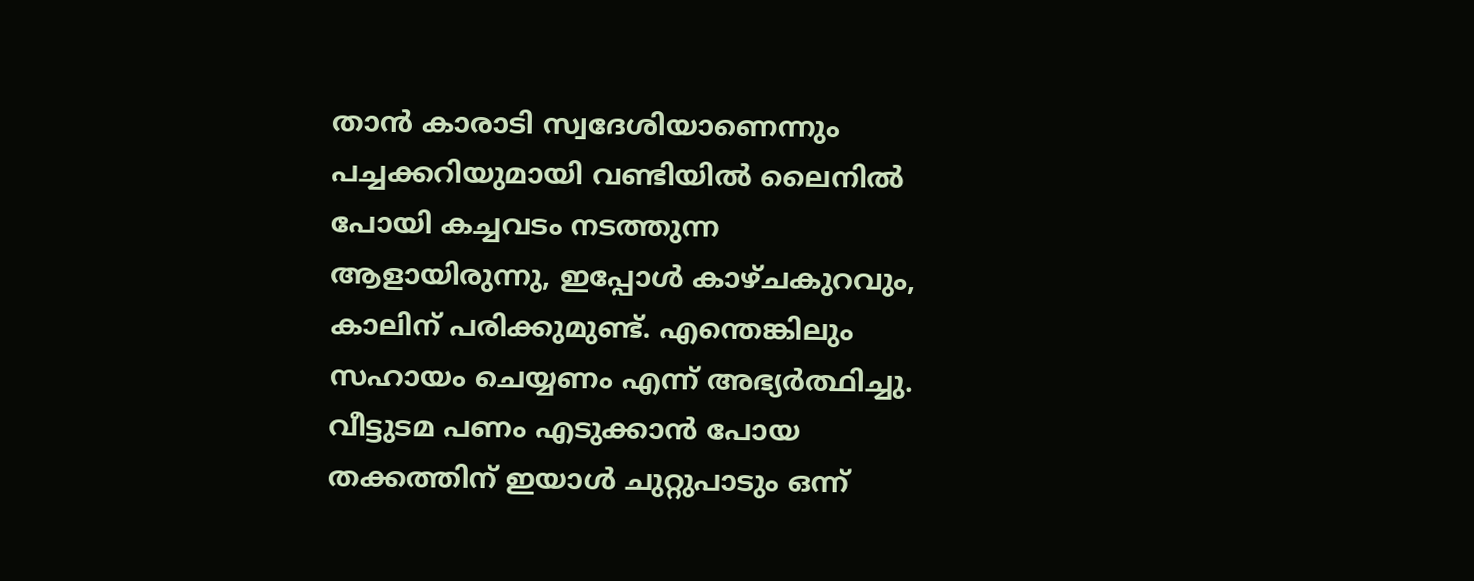താൻ കാരാടി സ്വദേശിയാണെന്നും പച്ചക്കറിയുമായി വണ്ടിയിൽ ലൈനിൽ പോയി കച്ചവടം നടത്തുന്ന ആളായിരുന്നു, ഇപ്പോൾ കാഴ്ചകുറവും, കാലിന് പരിക്കുമുണ്ട്. എന്തെങ്കിലും സഹായം ചെയ്യണം എന്ന് അഭ്യർത്ഥിച്ചു. വീട്ടുടമ പണം എടുക്കാൻ പോയ തക്കത്തിന് ഇയാൾ ചുറ്റുപാടും ഒന്ന്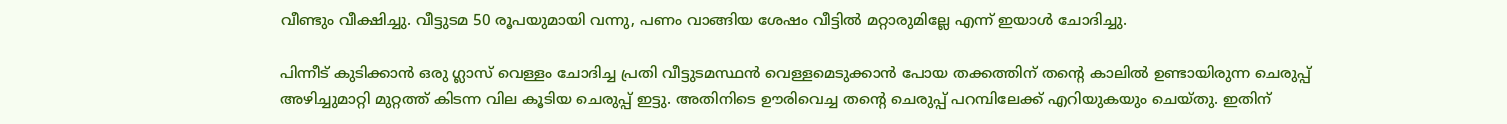വീണ്ടും വീക്ഷിച്ചു. വീട്ടുടമ 50 രൂപയുമായി വന്നു, പണം വാങ്ങിയ ശേഷം വീട്ടിൽ മറ്റാരുമില്ലേ എന്ന് ഇയാൾ ചോദിച്ചു.

പിന്നീട് കുടിക്കാൻ ഒരു ഗ്ലാസ് വെള്ളം ചോദിച്ച പ്രതി വീട്ടുടമസ്ഥൻ വെള്ളമെടുക്കാൻ പോയ തക്കത്തിന് തന്‍റെ കാലിൽ ഉണ്ടായിരുന്ന ചെരുപ്പ് അഴിച്ചുമാറ്റി മുറ്റത്ത് കിടന്ന വില കൂടിയ ചെരുപ്പ് ഇട്ടു. അതിനിടെ ഊരിവെച്ച തന്‍റെ ചെരുപ്പ് പറമ്പിലേക്ക് എറിയുകയും ചെയ്തു. ഇതിന്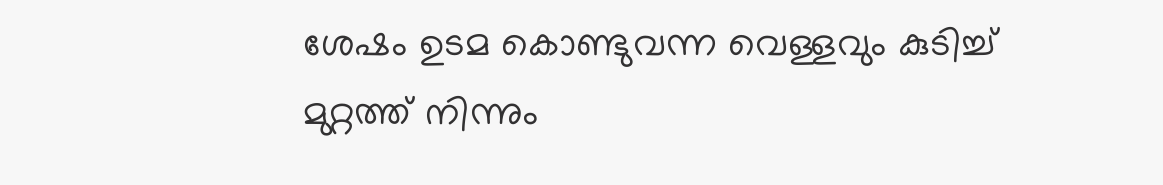ശേഷം ഉടമ കൊണ്ടുവന്ന വെള്ളവും കുടിച്ച് മുറ്റത്ത് നിന്നും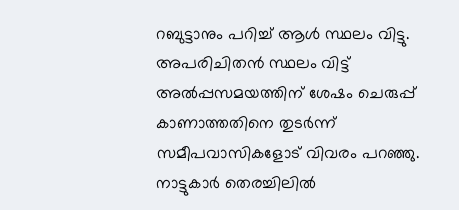റബുട്ടാനും പറിച്ച് ആൾ സ്ഥലം വിട്ടു. അപരിചിതൻ സ്ഥലം വിട്ട് അൽപ്പസമയത്തിന് ശേഷം ചെരുപ്പ് കാണാത്തതിനെ തുടർന്ന് സമീപവാസികളോട് വിവരം പറഞ്ഞു. നാട്ടുകാർ തെരച്ചിലിൽ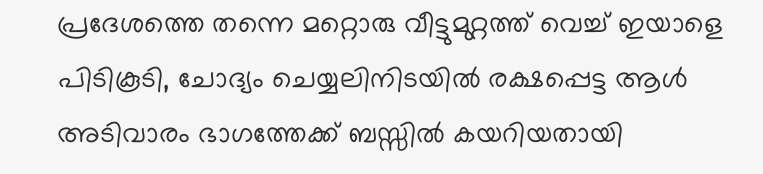പ്രദേശത്തെ തന്നെ മറ്റൊരു വീട്ടുമുറ്റത്ത് വെച്ച് ഇയാളെ പിടികൂടി, ചോദ്യം ചെയ്യലിനിടയിൽ രക്ഷപ്പെട്ട ആൾ അടിവാരം ഭാഗത്തേക്ക് ബസ്സിൽ കയറിയതായി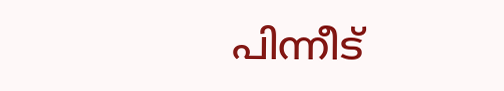പിന്നീട്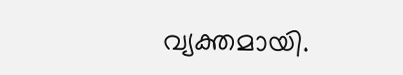വ്യക്തമായി.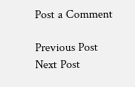Post a Comment

Previous Post Next Post